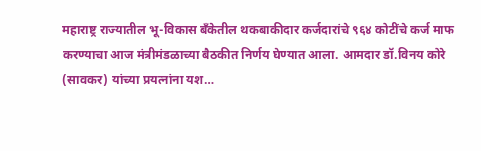महाराष्ट्र राज्यातील भू-विकास बँकेतील थकबाकीदार कर्जदारांचे ९६४ कोटींचे कर्ज माफ करण्याचा आज मंत्रीमंडळाच्या बैठकीत निर्णय घेण्यात आला. आमदार डॉ.विनय कोरे (सावकर) यांच्या प्रयत्नांना यश…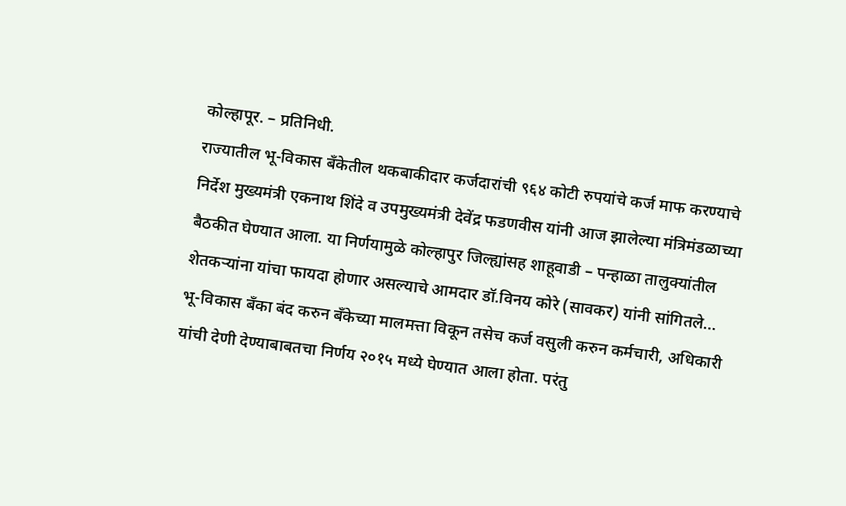कोल्हापूर. – प्रतिनिधी.
राज्यातील भू-विकास बँकेतील थकबाकीदार कर्जदारांची ९६४ कोटी रुपयांचे कर्ज माफ करण्याचे निर्देश मुख्यमंत्री एकनाथ शिंदे व उपमुख्यमंत्री देवेंद्र फडणवीस यांनी आज झालेल्या मंत्रिमंडळाच्या बैठकीत घेण्यात आला. या निर्णयामुळे कोल्हापुर जिल्ह्यांसह शाहूवाडी – पन्हाळा तालुक्यांतील शेतकऱ्यांना यांचा फायदा होणार असल्याचे आमदार डॉ.विनय कोरे (सावकर) यांनी सांगितले…
भू-विकास बँका बंद करुन बँकेच्या मालमत्ता विकून तसेच कर्ज वसुली करुन कर्मचारी, अधिकारी यांची देणी देण्याबाबतचा निर्णय २०१५ मध्ये घेण्यात आला होता. परंतु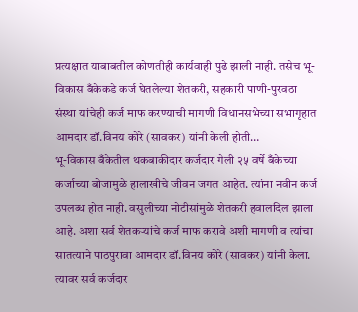प्रत्यक्षात याबाबतील कोणतीही कार्यवाही पुढे झाली नाही. तसेच भू-विकास बँकेकडे कर्ज घेतलेल्या शेतकरी, सहकारी पाणी-पुरवठा संस्था यांचेही कर्ज माफ करण्याची मागणी विधानसभेच्या सभागृहात आमदार डॉ.विनय कोरे (सावकर) यांनी केली होती…
भू-विकास बँकेतील थकबाकीदार कर्जदार गेली २५ वर्षे बँकेच्या कर्जाच्या बोजामुळे हालाखीचे जीवन जगत आहेत. त्यांना नवीन कर्ज उपलब्ध होत नाही. वसुलीच्या नोटीसांमुळे शेतकरी हवालदिल झाला आहे. अशा सर्व शेतकऱ्यांचे कर्ज माफ करावे अशी मागणी व त्यांचा सातत्याने पाठपुरावा आमदार डॉ.विनय कोरे (सावकर) यांनी केला. त्यावर सर्व कर्जदार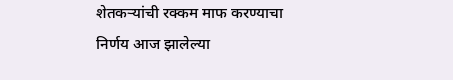शेतकऱ्यांची रक्कम माफ करण्याचा निर्णय आज झालेल्या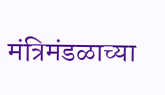मंत्रिमंडळाच्या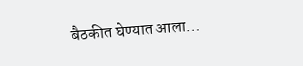बैठकीत घेण्यात आला…